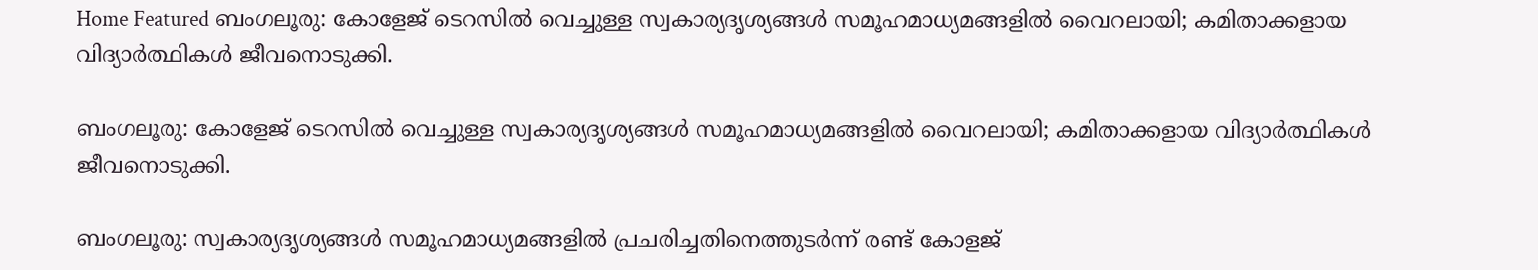Home Featured ബംഗലൂരു: കോളേജ് ടെറസില്‍ വെച്ചുള്ള സ്വകാര്യദൃശ്യങ്ങള്‍ സമൂഹമാധ്യമങ്ങളില്‍ വൈറലായി; കമിതാക്കളായ വിദ്യാര്‍ത്ഥികള്‍ ജീവനൊടുക്കി.

ബംഗലൂരു: കോളേജ് ടെറസില്‍ വെച്ചുള്ള സ്വകാര്യദൃശ്യങ്ങള്‍ സമൂഹമാധ്യമങ്ങളില്‍ വൈറലായി; കമിതാക്കളായ വിദ്യാര്‍ത്ഥികള്‍ ജീവനൊടുക്കി.

ബംഗലൂരു: സ്വകാര്യദൃശ്യങ്ങള്‍ സമൂഹമാധ്യമങ്ങളില്‍ പ്രചരിച്ചതിനെത്തുടര്‍ന്ന് രണ്ട് കോളജ്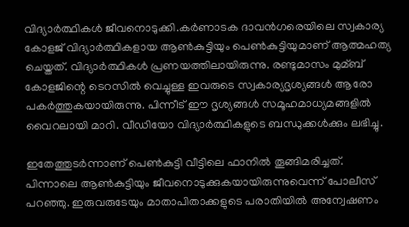വിദ്യാര്‍ത്ഥികള്‍ ജീവനൊടുക്കി.കര്‍ണാടക ദാവന്‍ഗരെയിലെ സ്വകാര്യ കോളജ് വിദ്യാര്‍ത്ഥികളായ ആണ്‍കുട്ടിയും പെണ്‍കുട്ടിയുമാണ് ആത്മഹത്യ ചെയ്തത്. വിദ്യാര്‍ത്ഥികള്‍ പ്രണയത്തിലായിരുന്നു. രണ്ടുമാസം മുമ്ബ് കോളജിന്റെ ടെറസില്‍ വെച്ചുള്ള ഇവരുടെ സ്വകാര്യദൃശ്യങ്ങള്‍ ആരോ പകര്‍ത്തുകയായിരുന്നു. പിന്നീട് ഈ ദൃശ്യങ്ങള്‍ സമൂഹമാധ്യമങ്ങളില്‍ വൈറലായി മാറി. വീഡിയോ വിദ്യാര്‍ത്ഥികളുടെ ബന്ധുക്കള്‍ക്കും ലഭിച്ചു.

ഇതേത്തുടര്‍ന്നാണ് പെണ്‍കുട്ടി വീട്ടിലെ ഫാനില്‍ തൂങ്ങിമരിച്ചത്. പിന്നാലെ ആണ്‍കുട്ടിയും ജീവനൊടുക്കുകയായിരുന്നുവെന്ന് പോലീസ് പറഞ്ഞു. ഇരുവരുടേയും മാതാപിതാക്കളുടെ പരാതിയില്‍ അന്വേഷണം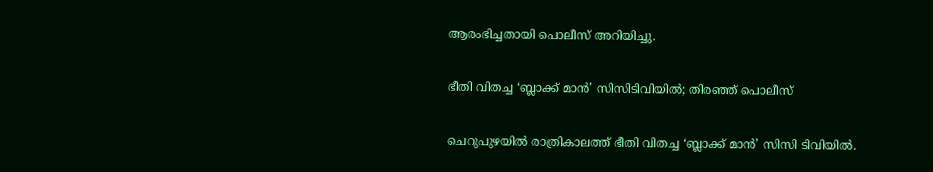ആരംഭിച്ചതായി പൊലീസ് അറിയിച്ചു.

ഭീതി വിതച്ച ‘ബ്ലാക്ക് മാന്‍’ സിസിടിവിയില്‍; തിരഞ്ഞ്‌ പൊലീസ്

ചെറുപുഴയില്‍ രാത്രികാലത്ത് ഭീതി വിതച്ച ‘ബ്ലാക്ക് മാന്‍’ സിസി ടിവിയില്‍.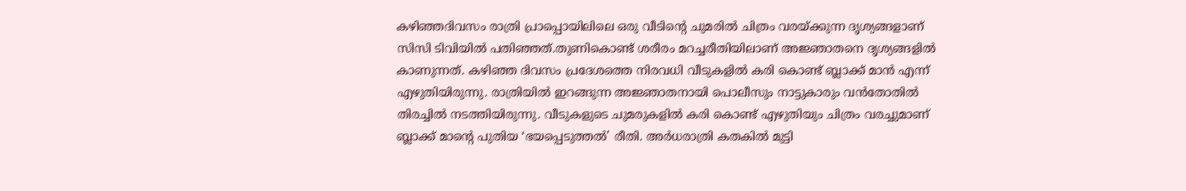കഴിഞ്ഞദിവസം രാത്രി പ്രാപ്പൊയിലിലെ ഒരു വീടിന്റെ ചുമരില്‍ ചിത്രം വരയ്ക്കുന്ന ദൃശ്യങ്ങളാണ് സിസി ടിവിയില്‍ പതിഞ്ഞത്.തുണികൊണ്ട് ശരീരം മറച്ചരീതിയിലാണ് അജ്ഞാതനെ ദൃശ്യങ്ങളില്‍ കാണുന്നത്. കഴിഞ്ഞ ദിവസം പ്രദേശത്തെ നിരവധി വീടുകളില്‍ കരി കൊണ്ട് ബ്ലാക്ക് മാന്‍ എന്ന് എഴുതിയിരുന്നു. രാത്രിയില്‍ ഇറങ്ങുന്ന അജ്ഞാതനായി പൊലീസും നാട്ടുകാരും വന്‍തോതില്‍ തിരച്ചില്‍ നടത്തിയിരുന്നു. വീടുകളുടെ ചുമരുകളില്‍ കരി കൊണ്ട് എഴുതിയും ചിത്രം വരച്ചുമാണ് ബ്ലാക്ക് മാന്റെ പുതിയ ‘ഭയപ്പെടുത്തല്‍’ രീതി. അര്‍ധരാത്രി കതകില്‍ മുട്ടി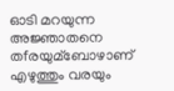ഓടി മറയുന്ന അജ്ഞാതനെ തfരയുമ്ബോഴാണ് എഴുത്തും വരയും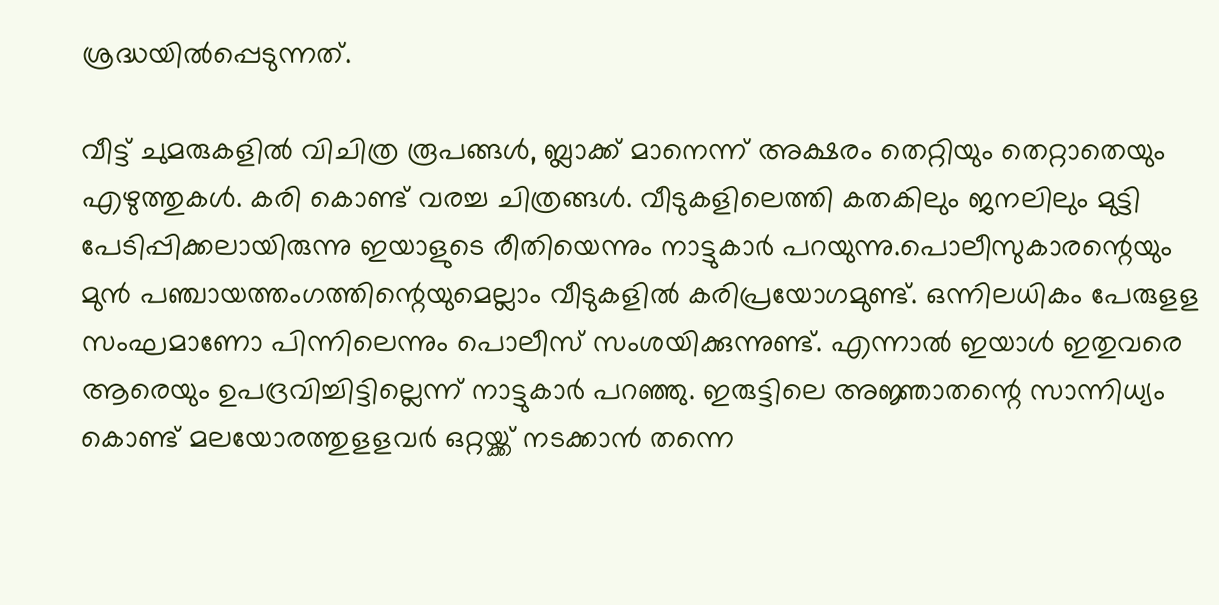ശ്രദ്ധയില്‍പ്പെടുന്നത്.

വീട്ട് ചുമരുകളില്‍ വിചിത്ര രൂപങ്ങള്‍, ബ്ലാക്ക് മാനെന്ന് അക്ഷരം തെറ്റിയും തെറ്റാതെയും എഴുത്തുകള്‍. കരി കൊണ്ട് വരച്ച ചിത്രങ്ങള്‍. വീടുകളിലെത്തി കതകിലും ജനലിലും മുട്ടി പേടിപ്പിക്കലായിരുന്നു ഇയാളുടെ രീതിയെന്നും നാട്ടുകാര്‍ പറയുന്നു.പൊലീസുകാരന്റെയും മുന്‍ പഞ്ചായത്തംഗത്തിന്റെയുമെല്ലാം വീടുകളില്‍ കരിപ്രയോഗമുണ്ട്. ഒന്നിലധികം പേരുളള സംഘമാണോ പിന്നിലെന്നും പൊലീസ് സംശയിക്കുന്നുണ്ട്. എന്നാല്‍ ഇയാള്‍ ഇതുവരെ ആരെയും ഉപദ്രവിച്ചിട്ടില്ലെന്ന് നാട്ടുകാര്‍ പറഞ്ഞു. ഇരുട്ടിലെ അജ്ഞാതന്റെ സാന്നിധ്യം കൊണ്ട് മലയോരത്തുളളവര്‍ ഒറ്റയ്ക്ക് നടക്കാന്‍ തന്നെ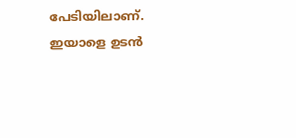പേടിയിലാണ്. ഇയാളെ ഉടന്‍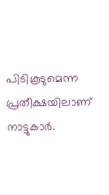പിടികൂടുമെന്ന പ്രതീക്ഷയിലാണ് നാട്ടുകാര്‍.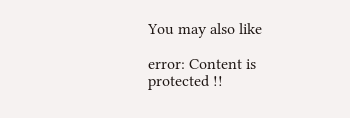You may also like

error: Content is protected !!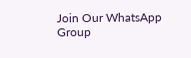Join Our WhatsApp Group